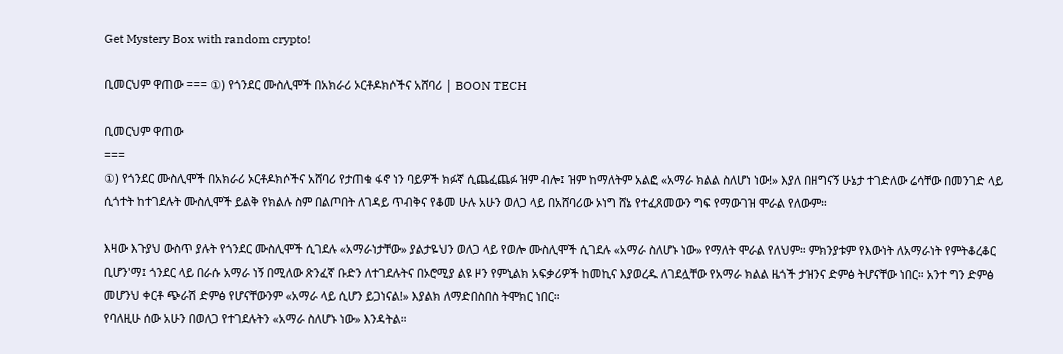Get Mystery Box with random crypto!

ቢመርህም ዋጠው === ①) የጎንደር ሙስሊሞች በአክራሪ ኦርቶዶክሶችና አሸባሪ | BOON TECH

ቢመርህም ዋጠው
===
①) የጎንደር ሙስሊሞች በአክራሪ ኦርቶዶክሶችና አሸባሪ የታጠቁ ፋኖ ነን ባይዎች ክፉኛ ሲጨፈጨፉ ዝም ብሎ፤ ዝም ከማለትም አልፎ «አማራ ክልል ስለሆነ ነው!» እያለ በዘግናኝ ሁኔታ ተገድለው ሬሳቸው በመንገድ ላይ ሲጎተት ከተገደሉት ሙስሊሞች ይልቅ የክልሉ ስም በልጦበት ለገዳይ ጥብቅና የቆመ ሁሉ አሁን ወለጋ ላይ በአሸባሪው ኦነግ ሸኔ የተፈጸመውን ግፍ የማውገዝ ሞራል የለውም።

እዛው እጉያህ ውስጥ ያሉት የጎንደር ሙስሊሞች ሲገደሉ «አማራነታቸው» ያልታዬህን ወለጋ ላይ የወሎ ሙስሊሞች ሲገደሉ «አማራ ስለሆኑ ነው» የማለት ሞራል የለህም። ምክንያቱም የእውነት ለአማራነት የምትቆረቆር ቢሆን'ማ፤ ጎንደር ላይ በራሱ አማራ ነኝ በሚለው ጽንፈኛ ቡድን ለተገደሉትና በኦሮሚያ ልዩ ዞን የምኒልክ አፍቃሪዎች ከመኪና እያወረዱ ለገደሏቸው የአማራ ክልል ዜጎች ታዝንና ድምፅ ትሆናቸው ነበር። አንተ ግን ድምፅ መሆንህ ቀርቶ ጭራሽ ድምፅ የሆናቸውንም «አማራ ላይ ሲሆን ይጋነናል!» እያልክ ለማድበስበስ ትሞክር ነበር።
የባለዚሁ ሰው አሁን በወለጋ የተገደሉትን «አማራ ስለሆኑ ነው» እንዳትል።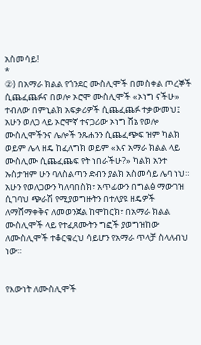አስመሳይ!
*
②) በአማራ ክልል የጎንደር ሙስሊሞች በመስቀል ጦረኞች ሲጨፈጨፉና በወሎ ኦሮሞ ሙስሊሞች «ኦነግ ናችሁ» ተብለው በምኒልክ አፍቃሪዎች ሲጨፈጨፉ ተቃውመህ፤ አሁን ወለጋ ላይ ኦሮሞኛ ተናጋሪው ኦነግ ሸኔ የወሎ ሙስሊሞችንና ሌሎች ንጹሐንን ሲጨፈጭፍ ዝም ካልክ ወይም ሌላ ዘዴ ከፈለግክ ወይም «እና አማራ ክልል ላይ ሙስሊሙ ሲጨፈጨፍ የት ነበራችሁ?» ካልክ አንተ ኡስታዝም ሁን ባለስልጣን ድብን ያልክ አስመሳይ ሌባ ነህ። አሁን የወለጋውን ካለባበስክ፣ አጥፊውን በግልፅ ማውገዝ ሲገባህ ጭራሽ የሚያወግዙትን በተለያዩ ዘዴዎች ለማሸማቀቅና ለመወንጀል ከሞከርክ፣ በአማራ ክልል ሙስሊሞች ላይ የተፈጸሙትን ግፎች ያወግዝከው ለሙስሊሞች ተቆርቁረህ ሳይሆን የአማራ ጥላቻ ስላለብህ ነው።


የእውነት ለሙስሊሞች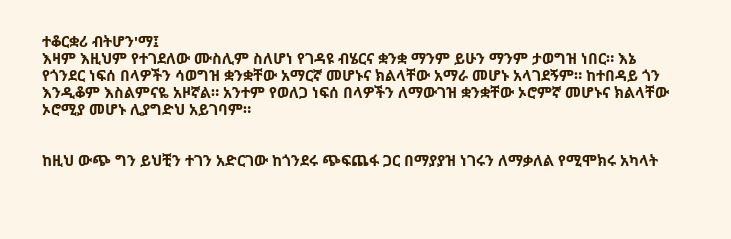ተቆርቋሪ ብትሆን'ማ፤
እዛም እዚህም የተገደለው ሙስሊም ስለሆነ የገዳዩ ብሄርና ቋንቋ ማንም ይሁን ማንም ታወግዝ ነበር። እኔ የጎንደር ነፍሰ በላዎችን ሳወግዝ ቋንቋቸው አማርኛ መሆኑና ክልላቸው አማራ መሆኑ አላገደኝም። ከተበዳይ ጎን እንዲቆም እስልምናዬ አዞኛል። አንተም የወለጋ ነፍሰ በላዎችን ለማውገዝ ቋንቋቸው ኦሮምኛ መሆኑና ክልላቸው ኦሮሚያ መሆኑ ሊያግድህ አይገባም።


ከዚህ ውጭ ግን ይህቺን ተገን አድርገው ከጎንደሩ ጭፍጨፋ ጋር በማያያዝ ነገሩን ለማቃለል የሚሞክሩ አካላት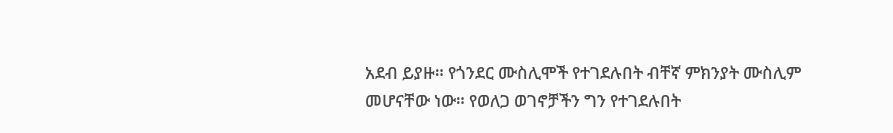አደብ ይያዙ። የጎንደር ሙስሊሞች የተገደሉበት ብቸኛ ምክንያት ሙስሊም መሆናቸው ነው። የወለጋ ወገኖቻችን ግን የተገደሉበት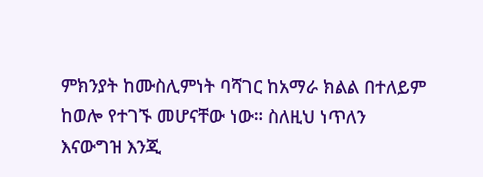ምክንያት ከሙስሊምነት ባሻገር ከአማራ ክልል በተለይም ከወሎ የተገኙ መሆናቸው ነው። ስለዚህ ነጥለን እናውግዝ እንጂ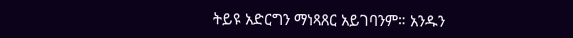ትይዩ አድርግን ማነጻጸር አይገባንም። አንዱን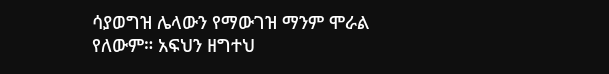ሳያወግዝ ሌላውን የማውገዝ ማንም ሞራል የለውም። አፍህን ዘግተህ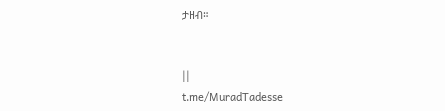ታዘብ።


||
t.me/MuradTadesse